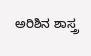ಅರಿಶಿನ ಶಾಸ್ತ್ರ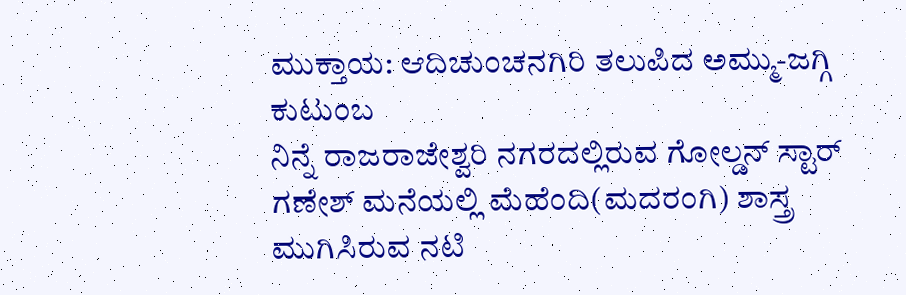ಮುಕ್ತಾಯ: ಆದಿಚುಂಚನಗಿರಿ ತಲುಪಿದ ಅಮ್ಮು-ಜಗ್ಗಿ ಕುಟುಂಬ
ನಿನ್ನೆ ರಾಜರಾಜೇಶ್ವರಿ ನಗರದಲ್ಲಿರುವ ಗೋಲ್ಡನ್ ಸ್ಟಾರ್ ಗಣೇಶ್ ಮನೆಯಲ್ಲಿ ಮೆಹೆಂದಿ(ಮದರಂಗಿ) ಶಾಸ್ತ್ರ ಮುಗಿಸಿರುವ ನಟಿ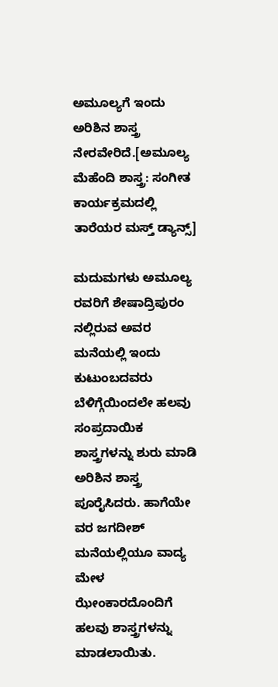ಅಮೂಲ್ಯಗೆ ಇಂದು ಅರಿಶಿನ ಶಾಸ್ತ್ರ ನೇರವೇರಿದೆ.[ಅಮೂಲ್ಯ ಮೆಹೆಂದಿ ಶಾಸ್ತ್ರ: ಸಂಗೀತ ಕಾರ್ಯಕ್ರಮದಲ್ಲಿ ತಾರೆಯರ ಮಸ್ತ್ ಡ್ಯಾನ್ಸ್]

ಮದುಮಗಳು ಅಮೂಲ್ಯ ರವರಿಗೆ ಶೇಷಾದ್ರಿಪುರಂ ನಲ್ಲಿರುವ ಅವರ ಮನೆಯಲ್ಲಿ ಇಂದು ಕುಟುಂಬದವರು ಬೆಳಿಗ್ಗೆಯಿಂದಲೇ ಹಲವು ಸಂಪ್ರದಾಯಿಕ ಶಾಸ್ತ್ರಗಳನ್ನು ಶುರು ಮಾಡಿ ಅರಿಶಿನ ಶಾಸ್ತ್ರ ಪೂರೈಸಿದರು. ಹಾಗೆಯೇ ವರ ಜಗದೀಶ್ ಮನೆಯಲ್ಲಿಯೂ ವಾದ್ಯ ಮೇಳ ಝೇಂಕಾರದೊಂದಿಗೆ ಹಲವು ಶಾಸ್ತ್ರಗಳನ್ನು ಮಾಡಲಾಯಿತು.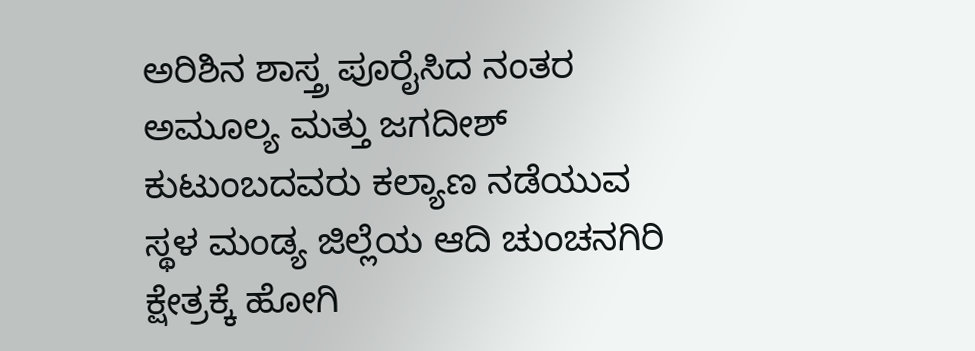ಅರಿಶಿನ ಶಾಸ್ತ್ರ ಪೂರೈಸಿದ ನಂತರ ಅಮೂಲ್ಯ ಮತ್ತು ಜಗದೀಶ್ ಕುಟುಂಬದವರು ಕಲ್ಯಾಣ ನಡೆಯುವ ಸ್ಥಳ ಮಂಡ್ಯ ಜಿಲ್ಲೆಯ ಆದಿ ಚುಂಚನಗಿರಿ ಕ್ಷೇತ್ರಕ್ಕೆ ಹೋಗಿ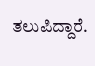ತಲುಪಿದ್ದಾರೆ.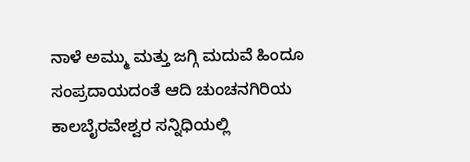ನಾಳೆ ಅಮ್ಮು ಮತ್ತು ಜಗ್ಗಿ ಮದುವೆ ಹಿಂದೂ ಸಂಪ್ರದಾಯದಂತೆ ಆದಿ ಚುಂಚನಗಿರಿಯ ಕಾಲಬೈರವೇಶ್ವರ ಸನ್ನಿಧಿಯಲ್ಲಿ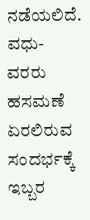ನಡೆಯಲಿದೆ. ವಧು-ವರರು ಹಸಮಣೆ ಏರಲಿರುವ ಸಂದರ್ಭಕ್ಕೆ ಇಬ್ಬರ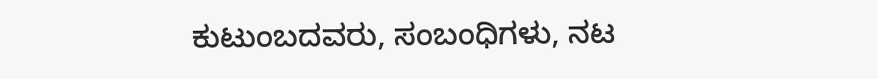ಕುಟುಂಬದವರು, ಸಂಬಂಧಿಗಳು, ನಟ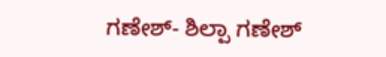ಗಣೇಶ್- ಶಿಲ್ಪಾ ಗಣೇಶ್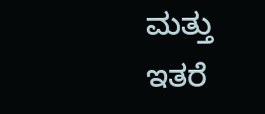ಮತ್ತು ಇತರೆ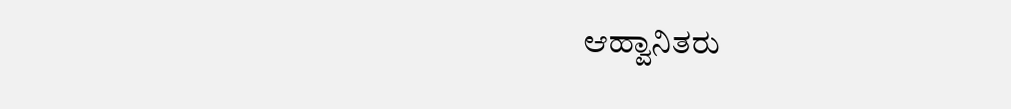ಆಹ್ವಾನಿತರು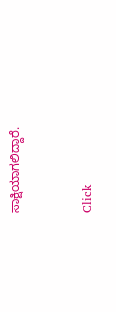ಸಾಕ್ಷಿಯಾಗಲಿದ್ದಾರೆ.


Click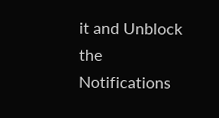it and Unblock the Notifications